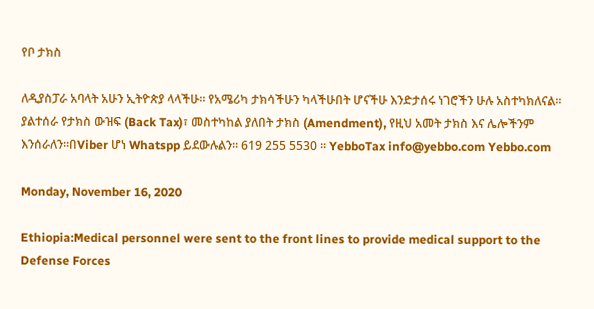የቦ ታክስ

ለዲያስፓራ አባላት አሁን ኢትዮጵያ ላላችሁ። የአሜሪካ ታክሳችሁን ካላችሁበት ሆናችሁ እንድታሰሩ ነገሮችን ሁሉ አስተካክለናል። ያልተሰራ የታክስ ውዝፍ (Back Tax)፣ መስተካከል ያለበት ታክስ (Amendment), የዚህ አመት ታክስ እና ሌሎችንም እንሰራለን።በViber ሆነ Whatspp ይደውሉልን። 619 255 5530 ። YebboTax info@yebbo.com Yebbo.com

Monday, November 16, 2020

Ethiopia:Medical personnel were sent to the front lines to provide medical support to the Defense Forces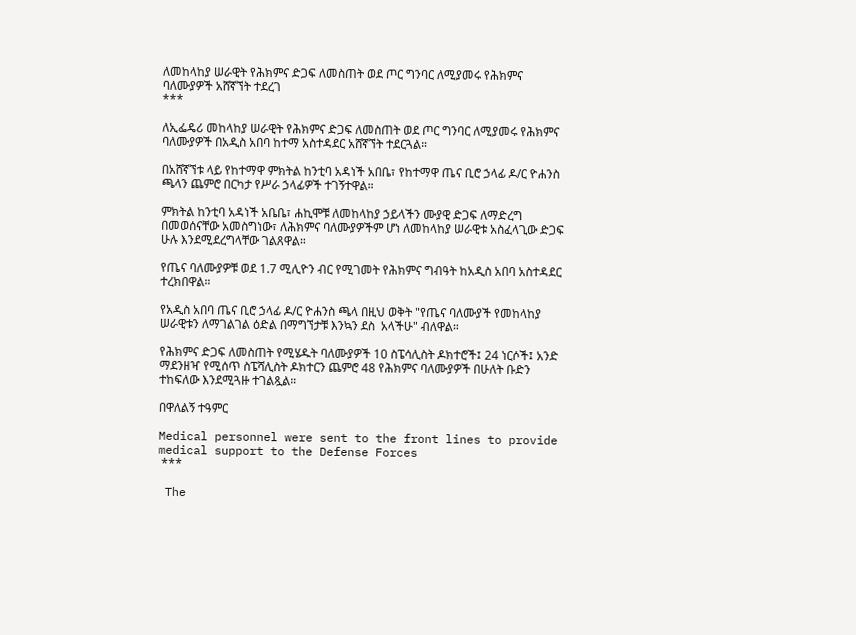ለመከላከያ ሠራዊት የሕክምና ድጋፍ ለመስጠት ወደ ጦር ግንባር ለሚያመሩ የሕክምና ባለሙያዎች አሸኛኘት ተደረገ
***

ለኢፌዴሪ መከላከያ ሠራዊት የሕክምና ድጋፍ ለመስጠት ወደ ጦር ግንባር ለሚያመሩ የሕክምና ባለሙያዎች በአዲስ አበባ ከተማ አስተዳደር አሸኛኘት ተደርጓል።

በአሸኛኘቱ ላይ የከተማዋ ምክትል ከንቲባ አዳነች አበቤ፣ የከተማዋ ጤና ቢሮ ኃላፊ ዶ/ር ዮሐንስ ጫላን ጨምሮ በርካታ የሥራ ኃላፊዎች ተገኝተዋል።

ምክትል ከንቲባ አዳነች አቤቤ፣ ሐኪሞቹ ለመከላከያ ኃይላችን ሙያዊ ድጋፍ ለማድረግ በመወሰናቸው አመስግነው፣ ለሕክምና ባለሙያዎችም ሆነ ለመከላከያ ሠራዊቱ አስፈላጊው ድጋፍ ሁሉ እንደሚደረግላቸው ገልጸዋል።

የጤና ባለሙያዎቹ ወደ 1.7 ሚሊዮን ብር የሚገመት የሕክምና ግብዓት ከአዲስ አበባ አስተዳደር ተረክበዋል።

የአዲስ አበባ ጤና ቢሮ ኃላፊ ዶ/ር ዮሐንስ ጫላ በዚህ ወቅት "የጤና ባለሙያች የመከላከያ ሠራዊቱን ለማገልገል ዕድል በማግኘታቹ እንኳን ደስ  አላችሁ" ብለዋል።

የሕክምና ድጋፍ ለመስጠት የሚሄዱት ባለሙያዎች 10 ስፔሳሊስት ዶክተሮች፤ 24 ነርሶች፤ አንድ ማደንዘዣ የሚሰጥ ስፔሻሊስት ዶክተርን ጨምሮ 48 የሕክምና ባለሙያዎች በሁለት ቡድን ተከፍለው እንደሚጓዙ ተገልጿል።

በዋለልኝ ተዓምር

Medical personnel were sent to the front lines to provide medical support to the Defense Forces
 ***

 The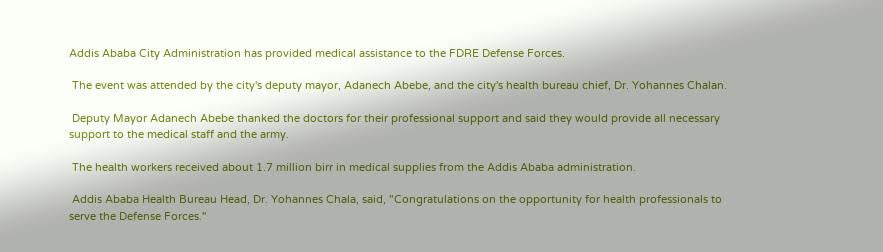Addis Ababa City Administration has provided medical assistance to the FDRE Defense Forces.

 The event was attended by the city's deputy mayor, Adanech Abebe, and the city's health bureau chief, Dr. Yohannes Chalan.

 Deputy Mayor Adanech Abebe thanked the doctors for their professional support and said they would provide all necessary support to the medical staff and the army.

 The health workers received about 1.7 million birr in medical supplies from the Addis Ababa administration.

 Addis Ababa Health Bureau Head, Dr. Yohannes Chala, said, "Congratulations on the opportunity for health professionals to serve the Defense Forces."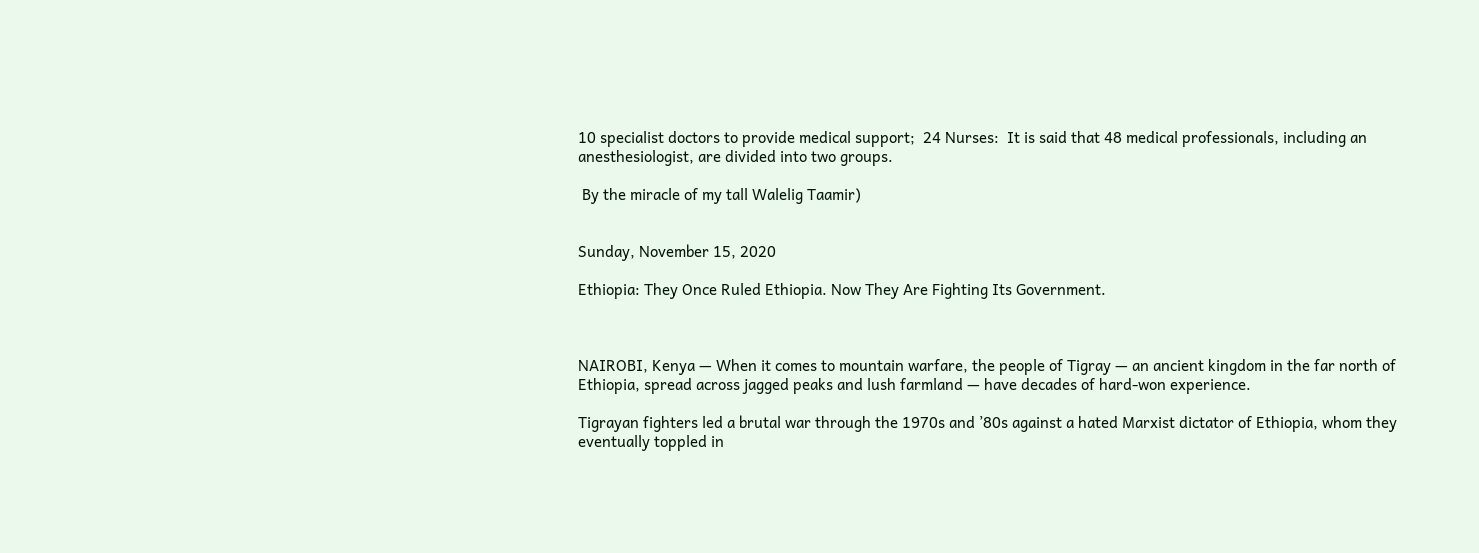10 specialist doctors to provide medical support;  24 Nurses:  It is said that 48 medical professionals, including an anesthesiologist, are divided into two groups.

 By the miracle of my tall Walelig Taamir)


Sunday, November 15, 2020

Ethiopia: They Once Ruled Ethiopia. Now They Are Fighting Its Government.



NAIROBI, Kenya — When it comes to mountain warfare, the people of Tigray — an ancient kingdom in the far north of Ethiopia, spread across jagged peaks and lush farmland — have decades of hard-won experience.

Tigrayan fighters led a brutal war through the 1970s and ’80s against a hated Marxist dictator of Ethiopia, whom they eventually toppled in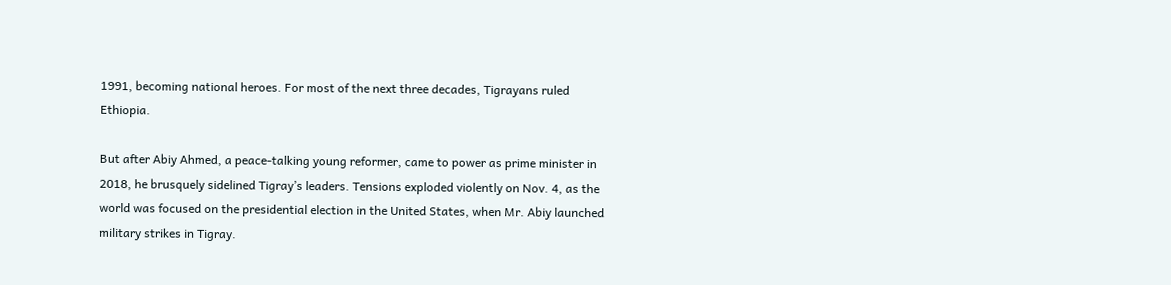1991, becoming national heroes. For most of the next three decades, Tigrayans ruled Ethiopia.

But after Abiy Ahmed, a peace-talking young reformer, came to power as prime minister in 2018, he brusquely sidelined Tigray’s leaders. Tensions exploded violently on Nov. 4, as the world was focused on the presidential election in the United States, when Mr. Abiy launched military strikes in Tigray.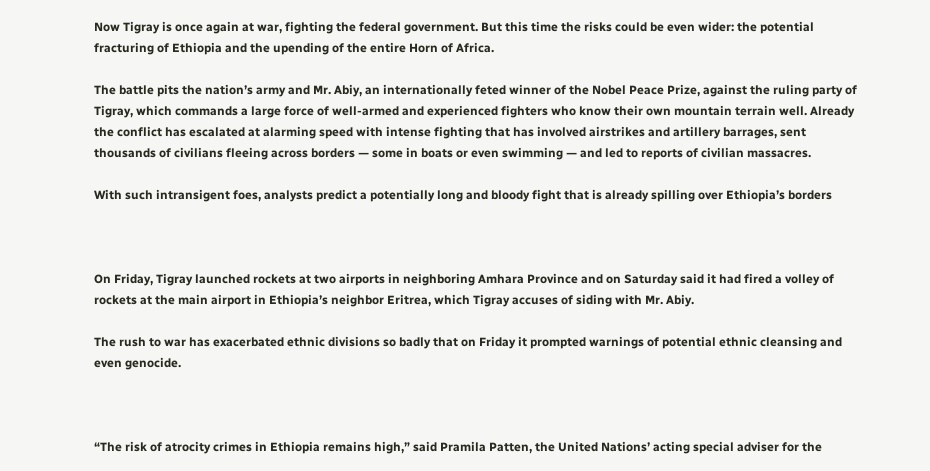Now Tigray is once again at war, fighting the federal government. But this time the risks could be even wider: the potential fracturing of Ethiopia and the upending of the entire Horn of Africa.

The battle pits the nation’s army and Mr. Abiy, an internationally feted winner of the Nobel Peace Prize, against the ruling party of Tigray, which commands a large force of well-armed and experienced fighters who know their own mountain terrain well. Already the conflict has escalated at alarming speed with intense fighting that has involved airstrikes and artillery barrages, sent thousands of civilians fleeing across borders — some in boats or even swimming — and led to reports of civilian massacres.

With such intransigent foes, analysts predict a potentially long and bloody fight that is already spilling over Ethiopia’s borders



On Friday, Tigray launched rockets at two airports in neighboring Amhara Province and on Saturday said it had fired a volley of rockets at the main airport in Ethiopia’s neighbor Eritrea, which Tigray accuses of siding with Mr. Abiy.

The rush to war has exacerbated ethnic divisions so badly that on Friday it prompted warnings of potential ethnic cleansing and even genocide.



“The risk of atrocity crimes in Ethiopia remains high,” said Pramila Patten, the United Nations’ acting special adviser for the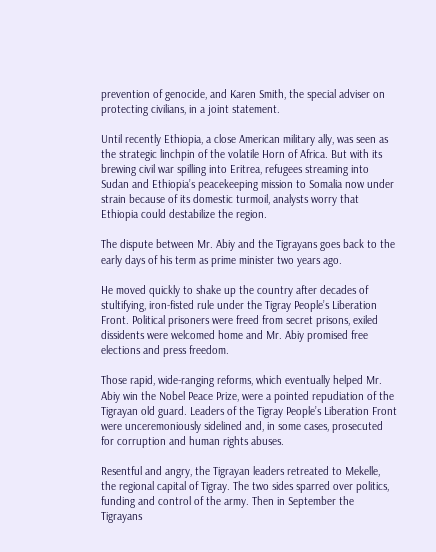prevention of genocide, and Karen Smith, the special adviser on protecting civilians, in a joint statement.

Until recently Ethiopia, a close American military ally, was seen as the strategic linchpin of the volatile Horn of Africa. But with its brewing civil war spilling into Eritrea, refugees streaming into Sudan and Ethiopia’s peacekeeping mission to Somalia now under strain because of its domestic turmoil, analysts worry that Ethiopia could destabilize the region.

The dispute between Mr. Abiy and the Tigrayans goes back to the early days of his term as prime minister two years ago.

He moved quickly to shake up the country after decades of stultifying, iron-fisted rule under the Tigray People’s Liberation Front. Political prisoners were freed from secret prisons, exiled dissidents were welcomed home and Mr. Abiy promised free elections and press freedom.

Those rapid, wide-ranging reforms, which eventually helped Mr. Abiy win the Nobel Peace Prize, were a pointed repudiation of the Tigrayan old guard. Leaders of the Tigray People’s Liberation Front were unceremoniously sidelined and, in some cases, prosecuted for corruption and human rights abuses.

Resentful and angry, the Tigrayan leaders retreated to Mekelle, the regional capital of Tigray. The two sides sparred over politics, funding and control of the army. Then in September the Tigrayans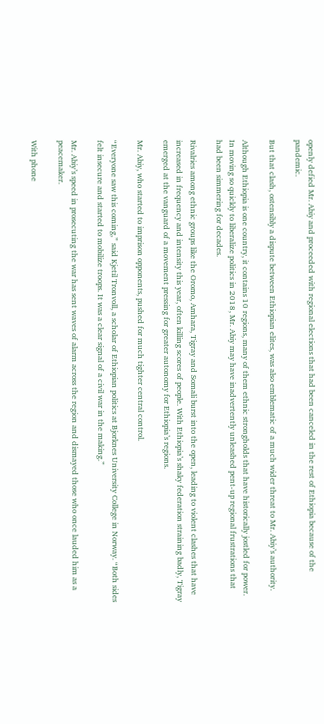openly defied Mr. Abiy and proceeded with regional elections that had been canceled in the rest of Ethiopia because of the pandemic.

But that clash, ostensibly a dispute between Ethiopian elites, was also emblematic of a much wider threat to Mr. Abiy’s authority.

Although Ethiopia is one country, it contains 10 regions, many of them ethnic strongholds that have historically jostled for power. In moving so quickly to liberalize politics in 2018, Mr. Abiy may have inadvertently unleashed pent-up regional frustrations that had been simmering for decades.

Rivalries among ethnic groups like the Oromo, Amhara, Tigray and Somali burst into the open, leading to violent clashes that have increased in frequency and intensity this year, often killing scores of people. With Ethiopia’s shaky federation straining badly, Tigray emerged at the vanguard of a movement pressing for greater autonomy for Ethiopia’s regions.

Mr. Abiy, who started to imprison opponents, pushed for much tighter central control.

“Everyone saw this coming,” said Kjetil Tronvoll, a scholar of Ethiopian politics at Bjorknes University College in Norway. “Both sides felt insecure and started to mobilize troops. It was a clear signal of a civil war in the making.”

Mr. Abiy’s speed in prosecuting the war has sent waves of alarm across the region and dismayed those who once lauded him as a peacemaker.

With phone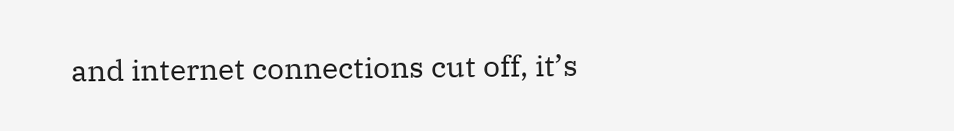and internet connections cut off, it’s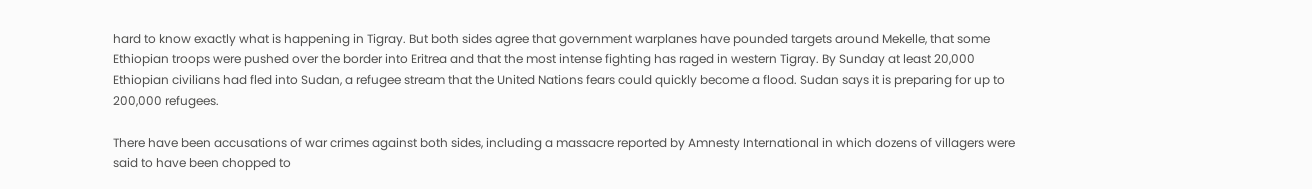hard to know exactly what is happening in Tigray. But both sides agree that government warplanes have pounded targets around Mekelle, that some Ethiopian troops were pushed over the border into Eritrea and that the most intense fighting has raged in western Tigray. By Sunday at least 20,000 Ethiopian civilians had fled into Sudan, a refugee stream that the United Nations fears could quickly become a flood. Sudan says it is preparing for up to 200,000 refugees.

There have been accusations of war crimes against both sides, including a massacre reported by Amnesty International in which dozens of villagers were said to have been chopped to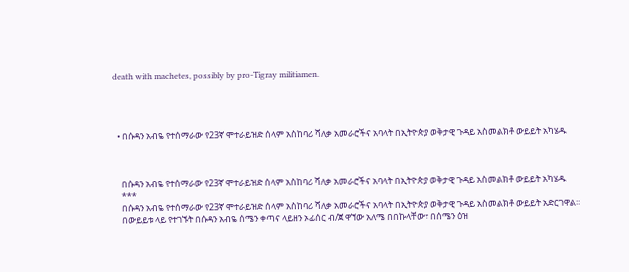death with machetes, possibly by pro-Tigray militiamen.




  • በሱዳን አብዬ የተሰማራው የ23ኛ ሞተራይዝድ ሰላም አስከባሪ ሻለቃ አመራሮችና አባላት በኢትዮጵያ ወቅታዊ ጉዳይ አስመልክቶ ውይይት አካሄዱ



    በሱዳን አብዬ የተሰማራው የ23ኛ ሞተራይዝድ ሰላም አስከባሪ ሻለቃ አመራሮችና አባላት በኢትዮጵያ ወቅታዊ ጉዳይ አስመልክቶ ውይይት አካሄዱ
    ***
    በሱዳን አብዬ የተሰማራው የ23ኛ ሞተራይዝድ ሰላም አስከባሪ ሻለቃ አመራሮችና አባላት በኢትዮጵያ ወቅታዊ ጉዳይ አስመልክቶ ውይይት አድርገዋል፡፡
    በውይይቱ ላይ የተገኙት በሱዳን አብዬ ሰሜን ቀጣና ላይዘን ኦፊሰር ብ/ጀ ዋኘው አለሜ በበኩላቸው፣ በሰሜን ዕዝ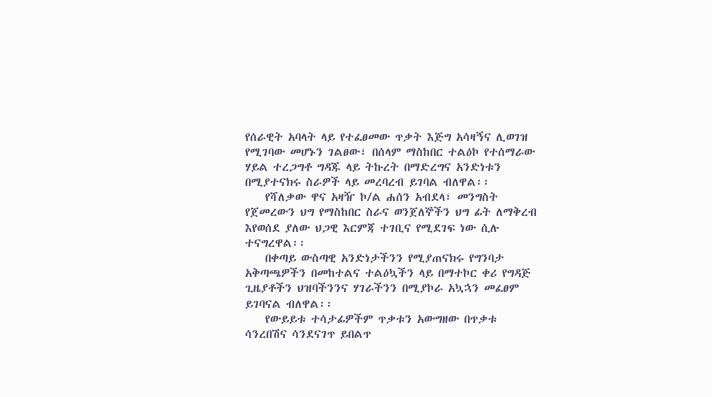የሰራዊት አባላት ላይ የተፈፀመው ጥቃት እጅግ አሳዛኝና ሊወገዝ የሚገባው መሆኑን ገልፀው፣ በሰላም ማስከበር ተልዕኮ የተሰማራው ሃይል ተረጋግቶ ግዳጁ ላይ ትኩረት በማድረግና አንድነቱን በሚያተናክሩ ስራዎች ላይ መረባረብ ይገባል ብለዋል፡፡
    የሻለቃው ዋና አዛዥ ኮ/ል ሐሰን አብደላ፣ መንግስት የጀመረውን ህግ የማስከበር ስራና ወንጀለኞችን ህግ ፊት ለማቅረብ እየወሰደ ያለው ህጋዊ እርምጃ ተገቢና የሚደገፍ ነው ሲሉ ተናግረዋል፡፡
    በቀጣይ ውስጣዊ አንድነታችንን የሚያጠናክሩ የግንባታ አቅጣጫዎችን በመከተልና ተልዕኳችን ላይ በማተኮር ቀሪ የግዳጅ ጊዜያቶችን ህዝባችንንና ሃገራችንን በሚያኮራ አኳኋን መፈፀም ይገባናል ብለዋል፡፡
    የውይይቱ ተሳታፊዎችም ጥቃቱን አውግዘው በጥቃቱ ሳንረበሽና ሳንደናገጥ ይበልጥ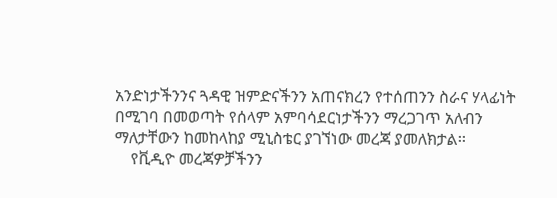አንድነታችንንና ጓዳዊ ዝምድናችንን አጠናክረን የተሰጠንን ስራና ሃላፊነት በሚገባ በመወጣት የሰላም አምባሳደርነታችንን ማረጋገጥ አለብን ማለታቸውን ከመከላከያ ሚኒስቴር ያገኘነው መረጃ ያመለክታል፡፡
    የቪዲዮ መረጃዎቻችንን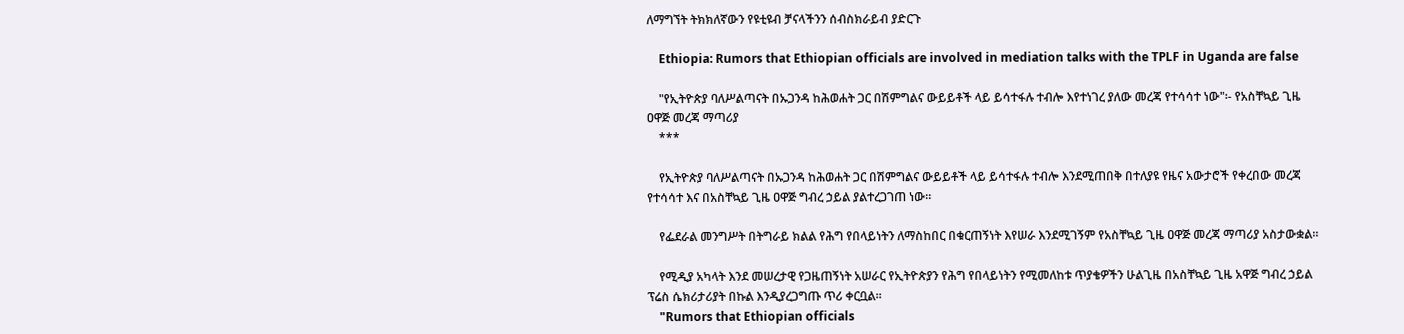ለማግኘት ትክክለኛውን የዩቲዩብ ቻናላችንን ሰብስክራይብ ያድርጉ

    Ethiopia: Rumors that Ethiopian officials are involved in mediation talks with the TPLF in Uganda are false

    "የኢትዮጵያ ባለሥልጣናት በኡጋንዳ ከሕወሐት ጋር በሽምግልና ውይይቶች ላይ ይሳተፋሉ ተብሎ እየተነገረ ያለው መረጃ የተሳሳተ ነው"፡- የአስቸኳይ ጊዜ ዐዋጅ መረጃ ማጣሪያ
    ***

    የኢትዮጵያ ባለሥልጣናት በኡጋንዳ ከሕወሐት ጋር በሽምግልና ውይይቶች ላይ ይሳተፋሉ ተብሎ እንደሚጠበቅ በተለያዩ የዜና አውታሮች የቀረበው መረጃ የተሳሳተ እና በአስቸኳይ ጊዜ ዐዋጅ ግብረ ኃይል ያልተረጋገጠ ነው።

    የፌደራል መንግሥት በትግራይ ክልል የሕግ የበላይነትን ለማስከበር በቁርጠኝነት እየሠራ እንደሚገኝም የአስቸኳይ ጊዜ ዐዋጅ መረጃ ማጣሪያ አስታውቋል።

    የሚዲያ አካላት እንደ መሠረታዊ የጋዜጠኝነት አሠራር የኢትዮጵያን የሕግ የበላይነትን የሚመለከቱ ጥያቄዎችን ሁልጊዜ በአስቸኳይ ጊዜ አዋጅ ግብረ ኃይል ፕሬስ ሴክሪታሪያት በኩል እንዲያረጋግጡ ጥሪ ቀርቧል።
    "Rumors that Ethiopian officials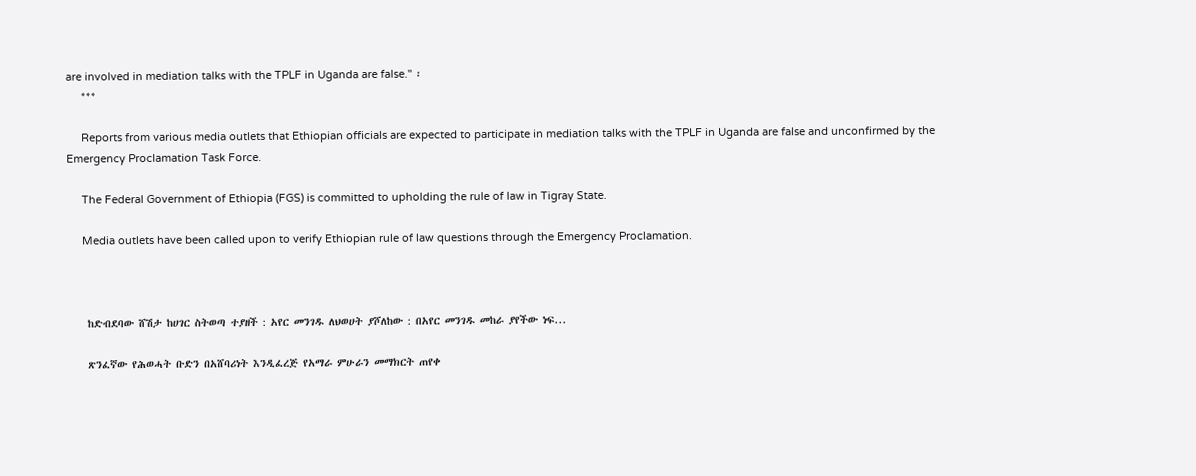are involved in mediation talks with the TPLF in Uganda are false." ፡
     ***

     Reports from various media outlets that Ethiopian officials are expected to participate in mediation talks with the TPLF in Uganda are false and unconfirmed by the Emergency Proclamation Task Force.

     The Federal Government of Ethiopia (FGS) is committed to upholding the rule of law in Tigray State.

     Media outlets have been called upon to verify Ethiopian rule of law questions through the Emergency Proclamation.



    ከድብደባው ሸሽታ ከሀገር ስትወጣ ተያዘች : አየር መንገዱ ለህወሀት ያሾለከው : በአየር መንገዱ መከራ ያየችው ነፍ...

    ጽንፈኛው የሕወሓት ቡድን በአሸባሪነት እንዲፈረጅ የአማራ ምሁራን መማክርት ጠየቀ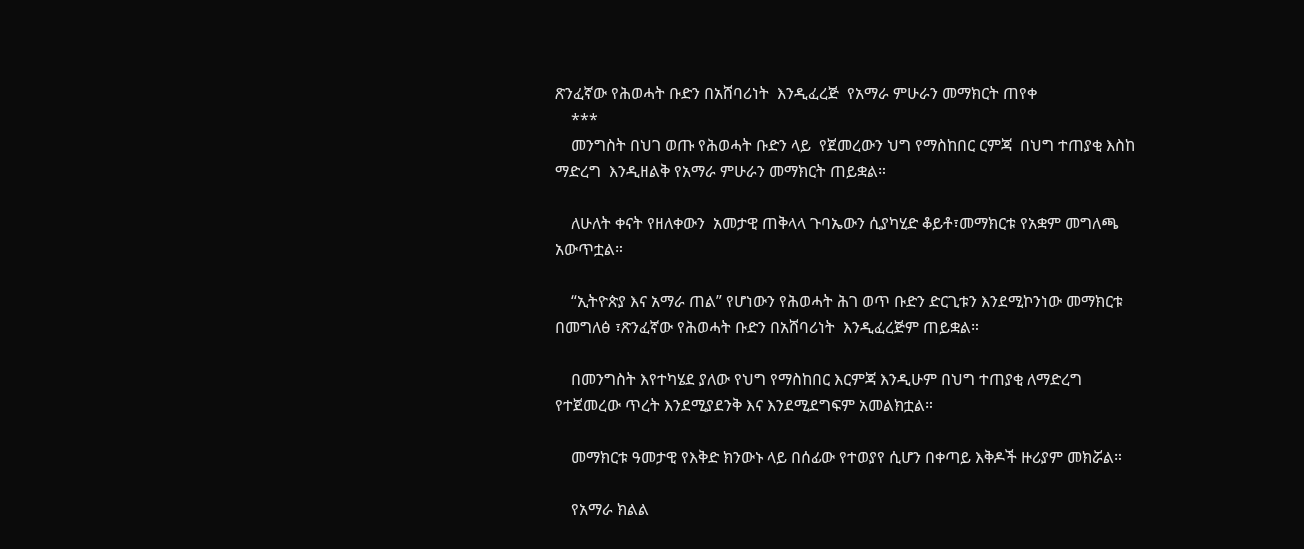ጽንፈኛው የሕወሓት ቡድን በአሸባሪነት  እንዲፈረጅ  የአማራ ምሁራን መማክርት ጠየቀ
    ***
    መንግስት በህገ ወጡ የሕወሓት ቡድን ላይ  የጀመረውን ህግ የማስከበር ርምጃ  በህግ ተጠያቂ እስከ ማድረግ  እንዲዘልቅ የአማራ ምሁራን መማክርት ጠይቋል።

    ለሁለት ቀናት የዘለቀውን  አመታዊ ጠቅላላ ጉባኤውን ሲያካሂድ ቆይቶ፣መማክርቱ የአቋም መግለጫ አውጥቷል።

    “ኢትዮጵያ እና አማራ ጠል” የሆነውን የሕወሓት ሕገ ወጥ ቡድን ድርጊቱን እንደሚኮንነው መማክርቱ  በመግለፅ ፣ጽንፈኛው የሕወሓት ቡድን በአሸባሪነት  እንዲፈረጅም ጠይቋል።

    በመንግስት እየተካሄደ ያለው የህግ የማስከበር እርምጃ እንዲሁም በህግ ተጠያቂ ለማድረግ የተጀመረው ጥረት እንደሚያደንቅ እና እንደሚደግፍም አመልክቷል።

    መማክርቱ ዓመታዊ የእቅድ ክንውኑ ላይ በሰፊው የተወያየ ሲሆን በቀጣይ እቅዶች ዙሪያም መክሯል።

    የአማራ ክልል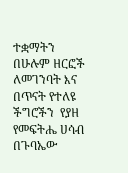ተቋማትን በሁሉም ዘርፎች ለመገንባት እና በጥናት የተለዩ ችግሮችን  የያዘ የመፍትሔ ሀሳብ በጉባኤው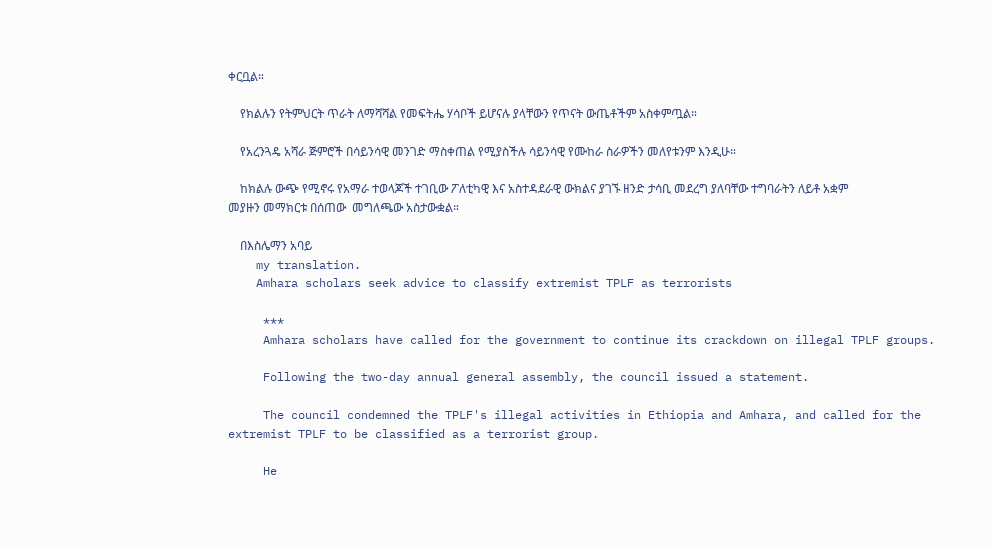ቀርቧል።

    የክልሉን የትምህርት ጥራት ለማሻሻል የመፍትሔ ሃሳቦች ይሆናሉ ያላቸውን የጥናት ውጤቶችም አስቀምጧል።

    የአረንጓዴ አሻራ ጅምሮች በሳይንሳዊ መንገድ ማስቀጠል የሚያስችሉ ሳይንሳዊ የሙከራ ስራዎችን መለየቱንም እንዲሁ።

    ከክልሉ ውጭ የሚኖሩ የአማራ ተወላጆች ተገቢው ፖለቲካዊ እና አስተዳደራዊ ውክልና ያገኙ ዘንድ ታሳቢ መደረግ ያለባቸው ተግባራትን ለይቶ አቋም መያዙን መማክርቱ በሰጠው  መግለጫው አስታውቋል።

    በእስሌማን አባይ
    my translation.
    Amhara scholars seek advice to classify extremist TPLF as terrorists

     ***
     Amhara scholars have called for the government to continue its crackdown on illegal TPLF groups.

     Following the two-day annual general assembly, the council issued a statement.

     The council condemned the TPLF's illegal activities in Ethiopia and Amhara, and called for the extremist TPLF to be classified as a terrorist group.

     He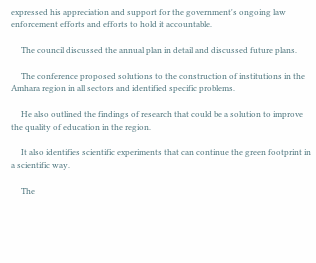expressed his appreciation and support for the government's ongoing law enforcement efforts and efforts to hold it accountable.

     The council discussed the annual plan in detail and discussed future plans.

     The conference proposed solutions to the construction of institutions in the Amhara region in all sectors and identified specific problems.

     He also outlined the findings of research that could be a solution to improve the quality of education in the region.

     It also identifies scientific experiments that can continue the green footprint in a scientific way.

     The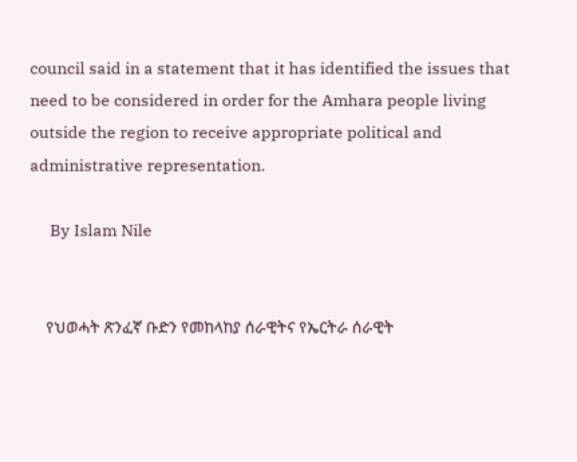council said in a statement that it has identified the issues that need to be considered in order for the Amhara people living outside the region to receive appropriate political and administrative representation.

     By Islam Nile


    የህወሓት ጽንፈኛ ቡድን የመከላከያ ሰራዊትና የኤርትራ ሰራዊት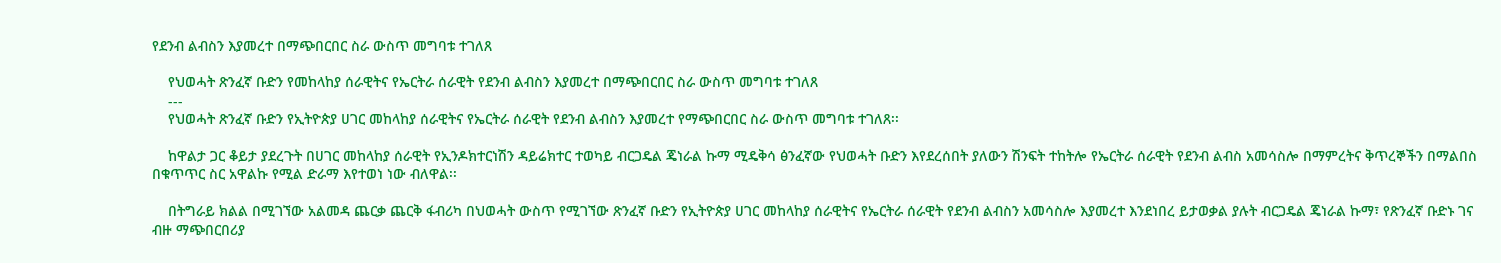የደንብ ልብስን እያመረተ በማጭበርበር ስራ ውስጥ መግባቱ ተገለጸ

    የህወሓት ጽንፈኛ ቡድን የመከላከያ ሰራዊትና የኤርትራ ሰራዊት የደንብ ልብስን እያመረተ በማጭበርበር ስራ ውስጥ መግባቱ ተገለጸ
    ---
    የህወሓት ጽንፈኛ ቡድን የኢትዮጵያ ሀገር መከላከያ ሰራዊትና የኤርትራ ሰራዊት የደንብ ልብስን እያመረተ የማጭበርበር ስራ ውስጥ መግባቱ ተገለጸ፡፡

    ከዋልታ ጋር ቆይታ ያደረጉት በሀገር መከላከያ ሰራዊት የኢንዶክተርነሽን ዳይሬክተር ተወካይ ብርጋዴል ጄነራል ኩማ ሚዴቅሳ ፅንፈኛው የህወሓት ቡድን እየደረሰበት ያለውን ሽንፍት ተከትሎ የኤርትራ ሰራዊት የደንብ ልብስ አመሳስሎ በማምረትና ቅጥረኞችን በማልበስ በቁጥጥር ስር አዋልኩ የሚል ድራማ እየተወነ ነው ብለዋል፡፡

    በትግራይ ክልል በሚገኘው አልመዳ ጨርቃ ጨርቅ ፋብሪካ በህወሓት ውስጥ የሚገኘው ጽንፈኛ ቡድን የኢትዮጵያ ሀገር መከላከያ ሰራዊትና የኤርትራ ሰራዊት የደንብ ልብስን አመሳስሎ እያመረተ እንደነበረ ይታወቃል ያሉት ብርጋዴል ጄነራል ኩማ፣ የጽንፈኛ ቡድኑ ገና ብዙ ማጭበርበሪያ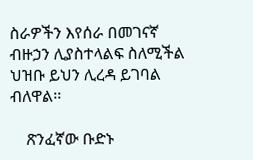ስራዎችን እየሰራ በመገናኛ ብዙኃን ሊያስተላልፍ ስለሚችል ህዝቡ ይህን ሊረዳ ይገባል ብለዋል፡፡

    ጽንፈኛው ቡድኑ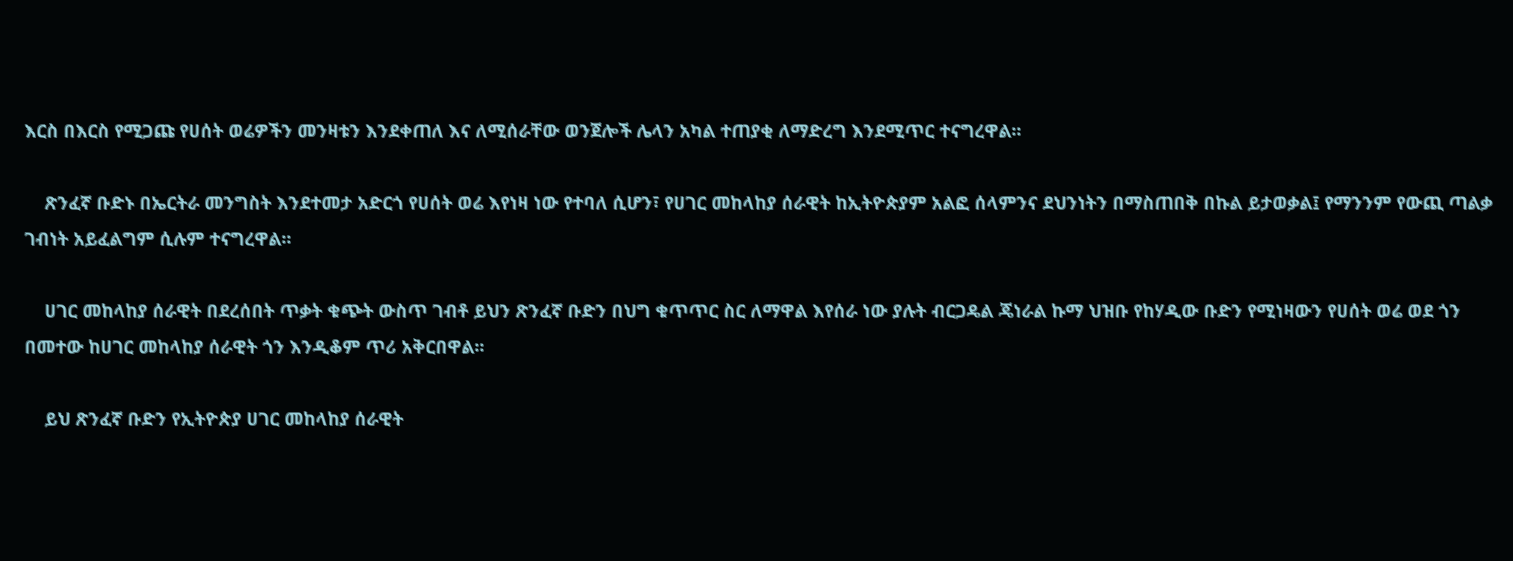እርስ በእርስ የሚጋጩ የሀሰት ወሬዎችን መንዛቱን እንደቀጠለ እና ለሚሰራቸው ወንጀሎች ሌላን አካል ተጠያቂ ለማድረግ እንደሚጥር ተናግረዋል፡፡

    ጽንፈኛ ቡድኑ በኤርትራ መንግስት እንደተመታ አድርጎ የሀሰት ወሬ እየነዛ ነው የተባለ ሲሆን፣ የሀገር መከላከያ ሰራዊት ከኢትዮጵያም አልፎ ሰላምንና ደህንነትን በማስጠበቅ በኩል ይታወቃል፤ የማንንም የውጪ ጣልቃ ገብነት አይፈልግም ሲሉም ተናግረዋል፡፡

    ሀገር መከላከያ ሰራዊት በደረሰበት ጥቃት ቁጭት ውስጥ ገብቶ ይህን ጽንፈኛ ቡድን በህግ ቁጥጥር ስር ለማዋል እየሰራ ነው ያሉት ብርጋዴል ጄነራል ኩማ ህዝቡ የከሃዲው ቡድን የሚነዛውን የሀሰት ወሬ ወደ ጎን በመተው ከሀገር መከላከያ ሰራዊት ጎን እንዲቆም ጥሪ አቅርበዋል፡፡

    ይህ ጽንፈኛ ቡድን የኢትዮጵያ ሀገር መከላከያ ሰራዊት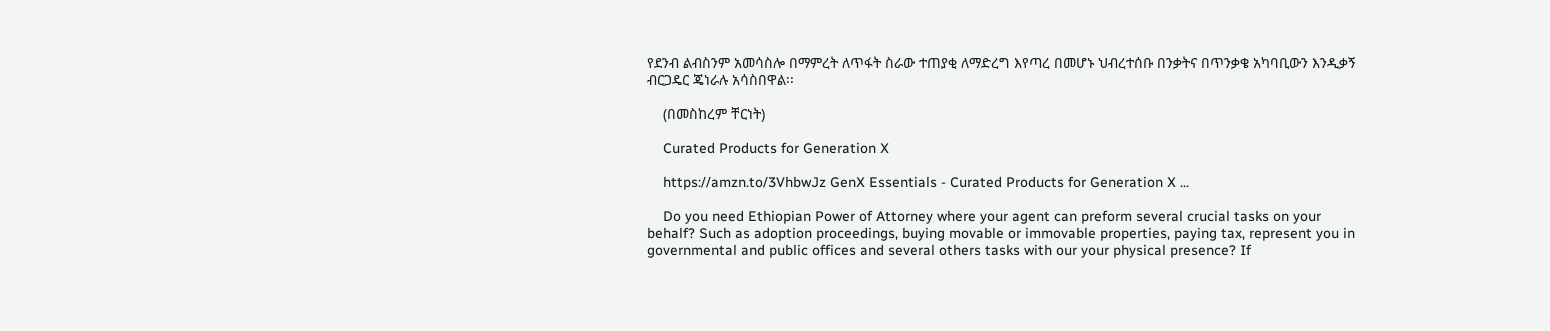የደንብ ልብስንም አመሳስሎ በማምረት ለጥፋት ስራው ተጠያቂ ለማድረግ እየጣረ በመሆኑ ህብረተሰቡ በንቃትና በጥንቃቄ አካባቢውን እንዲቃኝ ብርጋዴር ጄነራሉ አሳስበዋል፡፡

    (በመስከረም ቸርነት)

    Curated Products for Generation X

    https://amzn.to/3VhbwJz GenX Essentials - Curated Products for Generation X ...

    Do you need Ethiopian Power of Attorney where your agent can preform several crucial tasks on your behalf? Such as adoption proceedings, buying movable or immovable properties, paying tax, represent you in governmental and public offices and several others tasks with our your physical presence? If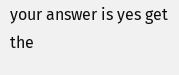your answer is yes get the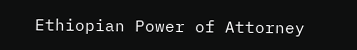Ethiopian Power of Attorney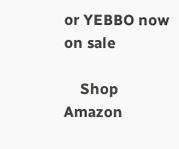or YEBBO now on sale

    Shop Amazon